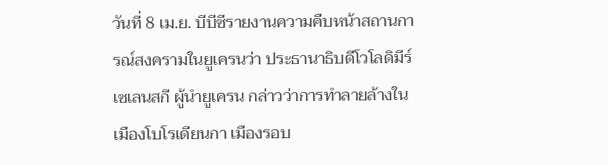วันที่ 8 เม.ย. บีบีซีรายงานความคืบหน้าสถานการณ์สงครามในยูเครนว่า ประธานาธิบดีโวโลดิมีร์ เซเลนสกี ผู้นำยูเครน กล่าวว่าการทำลายล้างในเมืองโบโรเดียนกา เมืองรอบ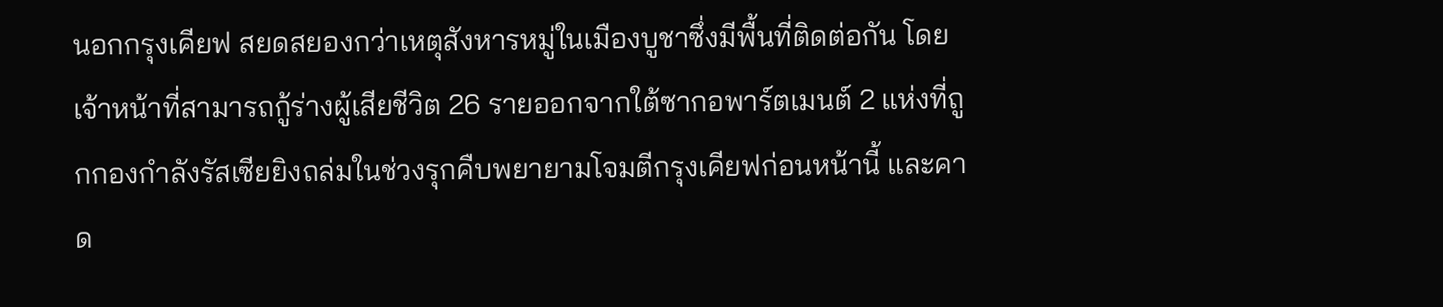นอกกรุงเคียฟ สยดสยองกว่าเหตุสังหารหมู่ในเมืองบูชาซึ่งมีพื้นที่ติดต่อกัน โดยเจ้าหน้าที่สามารถกู้ร่างผู้เสียชีวิต 26 รายออกจากใต้ซากอพาร์ตเมนต์ 2 แห่งที่ถูกกองกำลังรัสเซียยิงถล่มในช่วงรุกคืบพยายามโจมตีกรุงเคียฟก่อนหน้านี้ และคาด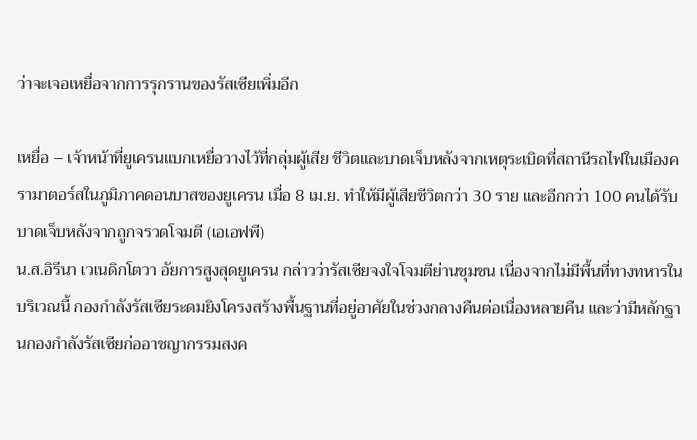ว่าจะเจอเหยื่อจากการรุกรานของรัสเซียเพิ่มอีก

เหยื่อ – เจ้าหน้าที่ยูเครนแบกเหยื่อวางไว้ที่กลุ่มผู้เสีย ชีวิตและบาดเจ็บหลังจากเหตุระเบิดที่สถานีรถไฟในเมืองครามาตอร์สในภูมิภาคดอนบาสของยูเครน เมื่อ 8 เม.ย. ทำให้มีผู้เสียชีวิตกว่า 30 ราย และอีกกว่า 100 คนได้รับบาดเจ็บหลังจากถูกจรวดโจมตี (เอเอฟพี)
น.ส.อิรีนา เวเนดิกโตวา อัยการสูงสุดยูเครน กล่าวว่ารัสเซียจงใจโจมตีย่านชุมชน เนื่องจากไม่มีพื้นที่ทางทหารในบริเวณนี้ กองกำลังรัสเซียระดมยิงโครงสร้างพื้นฐานที่อยู่อาศัยในช่วงกลางคืนต่อเนื่องหลายคืน และว่ามีหลักฐานกองกำลังรัสเซียก่ออาชญากรรมสงค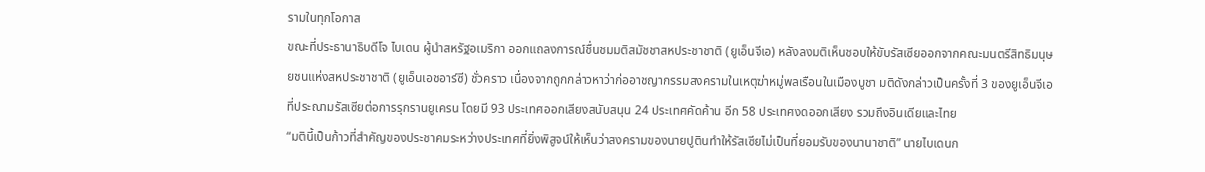รามในทุกโอกาส
ขณะที่ประธานาธิบดีโจ ไบเดน ผู้นำสหรัฐอเมริกา ออกแถลงการณ์ชื่นชมมติสมัชชาสหประชาชาติ (ยูเอ็นจีเอ) หลังลงมติเห็นชอบให้ขับรัสเซียออกจากคณะมนตรีสิทธิมนุษยชนแห่งสหประชาชาติ (ยูเอ็นเอชอาร์ซี) ชั่วคราว เนื่องจากถูกกล่าวหาว่าก่ออาชญากรรมสงครามในเหตุฆ่าหมู่พลเรือนในเมืองบูชา มติดังกล่าวเป็นครั้งที่ 3 ของยูเอ็นจีเอที่ประณามรัสเซียต่อการรุกรานยูเครน โดยมี 93 ประเทศออกเสียงสนับสนุน 24 ประเทศคัดค้าน อีก 58 ประเทศงดออกเสียง รวมถึงอินเดียและไทย
“มตินี้เป็นก้าวที่สำคัญของประชาคมระหว่างประเทศที่ยิ่งพิสูจน์ให้เห็นว่าสงครามของนายปูตินทำให้รัสเซียไม่เป็นที่ยอมรับของนานาชาติ” นายไบเดนก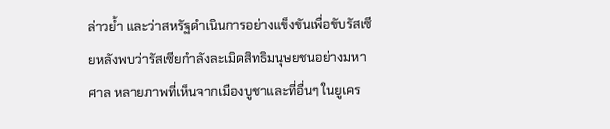ล่าวย้ำ และว่าสหรัฐดำเนินการอย่างแข็งขันเพื่อขับรัสเซียหลังพบว่ารัสเซียกำลังละเมิดสิทธิมนุษยชนอย่างมหาศาล หลายภาพที่เห็นจากเมืองบูชาและที่อื่นๆ ในยูเคร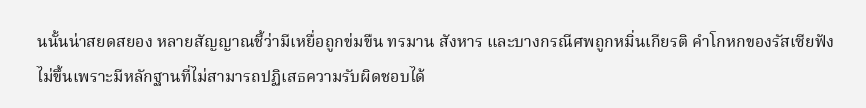นนั้นน่าสยดสยอง หลายสัญญาณชี้ว่ามีเหยื่อถูกข่มขืน ทรมาน สังหาร และบางกรณีศพถูกหมิ่นเกียรติ คำโกหกของรัสเซียฟังไม่ขึ้นเพราะมีหลักฐานที่ไม่สามารถปฏิเสธความรับผิดชอบได้